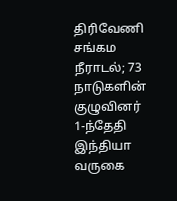திரிவேணி சங்கம நீராடல்; 73 நாடுகளின் குழுவினர் 1-ந்தேதி இந்தியா வருகை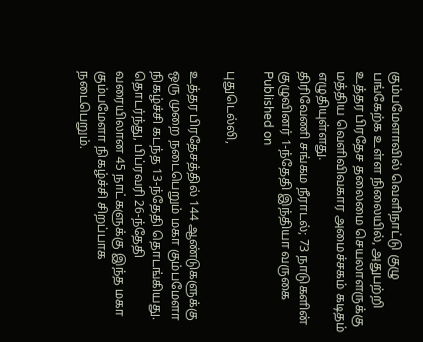கும்பமேளாவில் வெளிநாட்டு குழு பங்கேற்க உள்ள நிலையில், அதுபற்றி உத்தர பிரதேச தலைமை செயலாளருக்கு மத்திய வெளிவிவகார அமைச்சகம் கடிதம் எழுதியுள்ளது.
திரிவேணி சங்கம நீராடல்; 73 நாடுகளின் குழுவினர் 1-ந்தேதி இந்தியா வருகை
Published on

புதுடெல்லி,

உத்தர பிரதேசத்தில் 144 ஆண்டுகளுக்கு ஒரு முறை நடைபெறும் மகா கும்பமேளா நிகழ்ச்சி கடந்த 13-ந்தேதி தொடங்கியது. தொடர்ந்து, பிப்ரவரி 26-ந்தேதி வரையிலான 45 நாட்களுக்கு இந்த மகா கும்பமேளா நிகழ்ச்சி சிறப்பாக நடைபெறும்.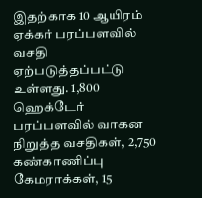இதற்காக 10 ஆயிரம் ஏக்கர் பரப்பளவில் வசதி ஏற்படுத்தப்பட்டு உள்ளது. 1,800 ஹெக்டேர் பரப்பளவில் வாகன நிறுத்த வசதிகள், 2,750 கண்காணிப்பு கேமராக்கள், 15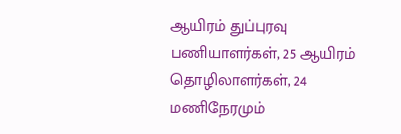ஆயிரம் துப்புரவு பணியாளர்கள், 25 ஆயிரம் தொழிலாளர்கள், 24 மணிநேரமும்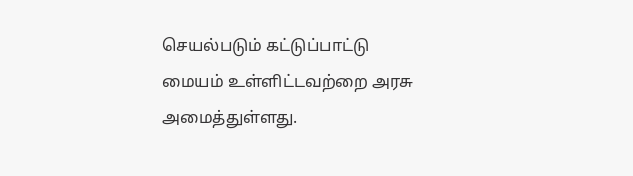செயல்படும் கட்டுப்பாட்டு மையம் உள்ளிட்டவற்றை அரசு அமைத்துள்ளது.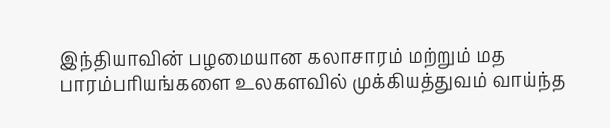இந்தியாவின் பழமையான கலாசாரம் மற்றும் மத பாரம்பரியங்களை உலகளவில் முக்கியத்துவம் வாய்ந்த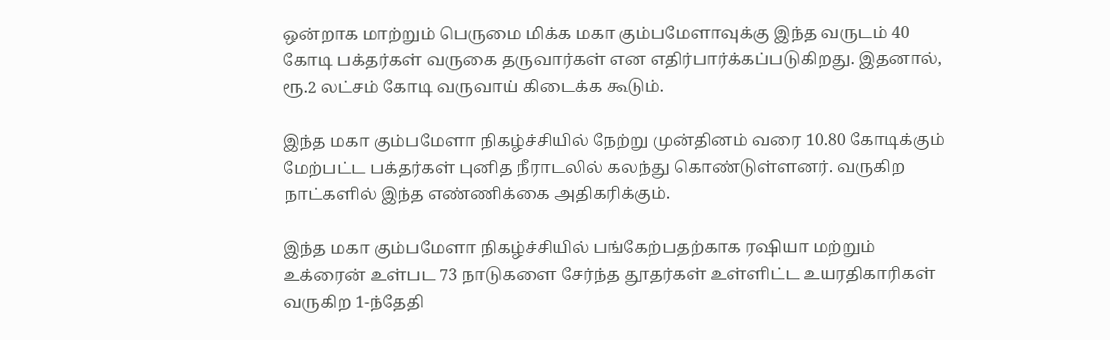ஒன்றாக மாற்றும் பெருமை மிக்க மகா கும்பமேளாவுக்கு இந்த வருடம் 40 கோடி பக்தர்கள் வருகை தருவார்கள் என எதிர்பார்க்கப்படுகிறது. இதனால், ரூ.2 லட்சம் கோடி வருவாய் கிடைக்க கூடும்.

இந்த மகா கும்பமேளா நிகழ்ச்சியில் நேற்று முன்தினம் வரை 10.80 கோடிக்கும் மேற்பட்ட பக்தர்கள் புனித நீராடலில் கலந்து கொண்டுள்ளனர். வருகிற நாட்களில் இந்த எண்ணிக்கை அதிகரிக்கும்.

இந்த மகா கும்பமேளா நிகழ்ச்சியில் பங்கேற்பதற்காக ரஷியா மற்றும் உக்ரைன் உள்பட 73 நாடுகளை சேர்ந்த தூதர்கள் உள்ளிட்ட உயரதிகாரிகள் வருகிற 1-ந்தேதி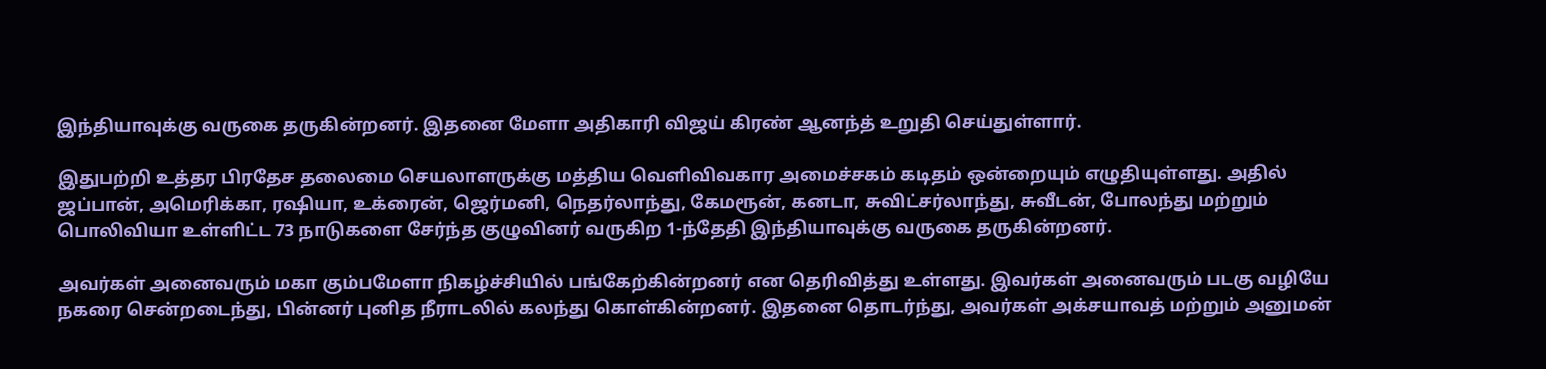இந்தியாவுக்கு வருகை தருகின்றனர். இதனை மேளா அதிகாரி விஜய் கிரண் ஆனந்த் உறுதி செய்துள்ளார்.

இதுபற்றி உத்தர பிரதேச தலைமை செயலாளருக்கு மத்திய வெளிவிவகார அமைச்சகம் கடிதம் ஒன்றையும் எழுதியுள்ளது. அதில் ஜப்பான், அமெரிக்கா, ரஷியா, உக்ரைன், ஜெர்மனி, நெதர்லாந்து, கேமரூன், கனடா, சுவிட்சர்லாந்து, சுவீடன், போலந்து மற்றும் பொலிவியா உள்ளிட்ட 73 நாடுகளை சேர்ந்த குழுவினர் வருகிற 1-ந்தேதி இந்தியாவுக்கு வருகை தருகின்றனர்.

அவர்கள் அனைவரும் மகா கும்பமேளா நிகழ்ச்சியில் பங்கேற்கின்றனர் என தெரிவித்து உள்ளது. இவர்கள் அனைவரும் படகு வழியே நகரை சென்றடைந்து, பின்னர் புனித நீராடலில் கலந்து கொள்கின்றனர். இதனை தொடர்ந்து, அவர்கள் அக்சயாவத் மற்றும் அனுமன்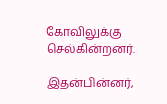கோவிலுக்கு செல்கின்றனர்.

இதன்பின்னர்,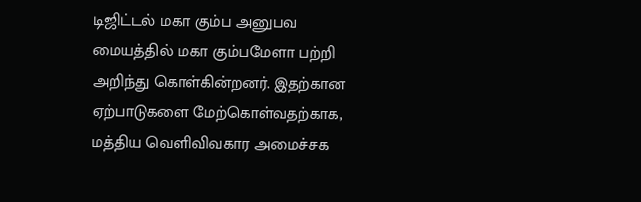டிஜிட்டல் மகா கும்ப அனுபவ மையத்தில் மகா கும்பமேளா பற்றி அறிந்து கொள்கின்றனர். இதற்கான ஏற்பாடுகளை மேற்கொள்வதற்காக, மத்திய வெளிவிவகார அமைச்சக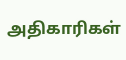அதிகாரிகள்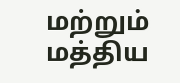மற்றும் மத்திய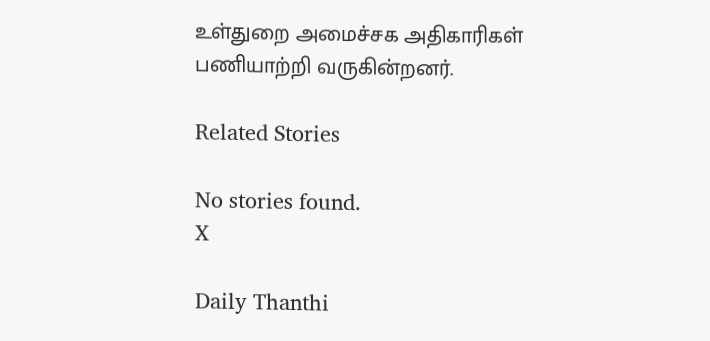உள்துறை அமைச்சக அதிகாரிகள் பணியாற்றி வருகின்றனர்.

Related Stories

No stories found.
X

Daily Thanthi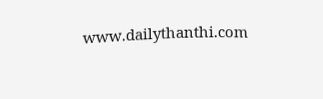www.dailythanthi.com